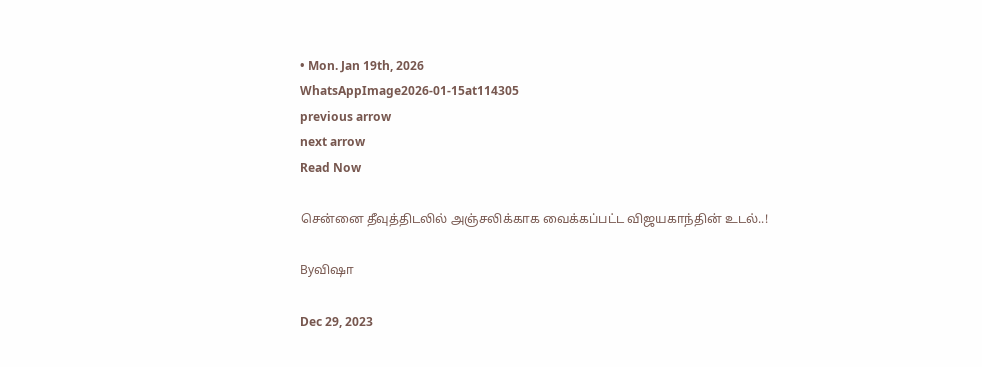• Mon. Jan 19th, 2026
WhatsAppImage2026-01-15at114305
previous arrow
next arrow
Read Now

சென்னை தீவுத்திடலில் அஞ்சலிக்காக வைக்கப்பட்ட விஜயகாந்தின் உடல்..!

Byவிஷா

Dec 29, 2023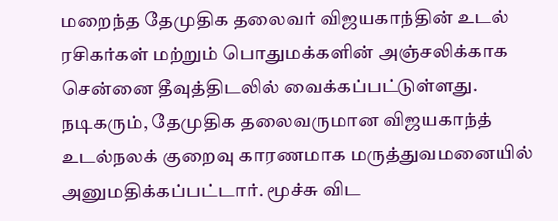மறைந்த தேமுதிக தலைவர் விஜயகாந்தின் உடல் ரசிகர்கள் மற்றும் பொதுமக்களின் அஞ்சலிக்காக சென்னை தீவுத்திடலில் வைக்கப்பட்டுள்ளது.
நடிகரும், தேமுதிக தலைவருமான விஜயகாந்த் உடல்நலக் குறைவு காரணமாக மருத்துவமனையில் அனுமதிக்கப்பட்டார். மூச்சு விட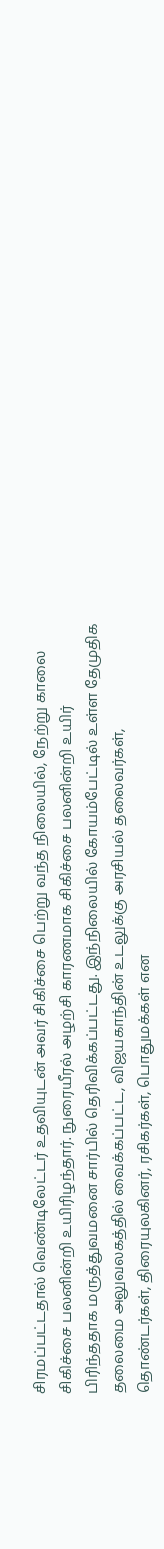சிரமப்பட்டதால் வெண்டிலேட்டர் உதவியுடன் அவர் சிகிச்சை பெற்று வந்த நிலையில், நேற்று காலை சிகிச்சை பலனின்றி உயிரிழந்தார். நுரையீரல் அழற்சி காரணமாக சிகிச்சை பலனின்றி உயிர் பிரிந்ததாக மருத்துவமனை சார்பில் தெரிவிக்கப்பட்டது. இந்நிலையில் கோயம்பேட்டில் உள்ள தேமுதிக தலைமை அலுவலகத்தில் வைக்கப்பட்ட, விஜயகாந்தின் உடலுக்கு அரசியல் தலைவர்கள், தொண்டர்கள், திரையுலகினர், ரசிகர்கள், பொதுமக்கள் என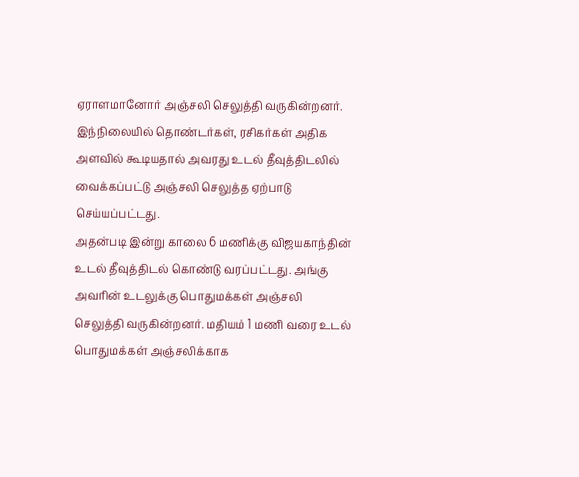ஏராளமானோர் அஞ்சலி செலுத்தி வருகின்றனர்.
இந்நிலையில் தொண்டர்கள், ரசிகர்கள் அதிக அளவில் கூடியதால் அவரது உடல் தீவுத்திடலில் வைக்கப்பட்டு அஞ்சலி செலுத்த ஏற்பாடு செய்யப்பட்டது.
அதன்படி இன்று காலை 6 மணிக்கு விஜயகாந்தின் உடல் தீவுத்திடல் கொண்டு வரப்பட்டது. அங்கு அவரின் உடலுக்கு பொதுமக்கள் அஞ்சலி செலுத்தி வருகின்றனர். மதியம் 1 மணி வரை உடல் பொதுமக்கள் அஞ்சலிக்காக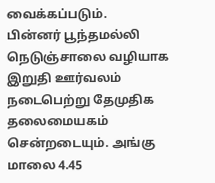வைக்கப்படும்.
பின்னர் பூந்தமல்லி நெடுஞ்சாலை வழியாக இறுதி ஊர்வலம் நடைபெற்று தேமுதிக தலைமையகம் சென்றடையும். அங்கு மாலை 4.45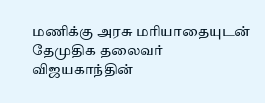மணிக்கு அரசு மரியாதையுடன் தேமுதிக தலைவர் விஜயகாந்தின்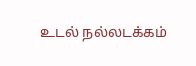உடல் நல்லடக்கம்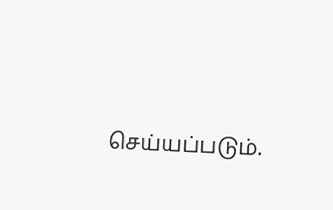செய்யப்படும்.